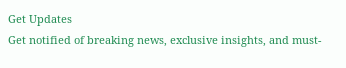Get Updates
Get notified of breaking news, exclusive insights, and must-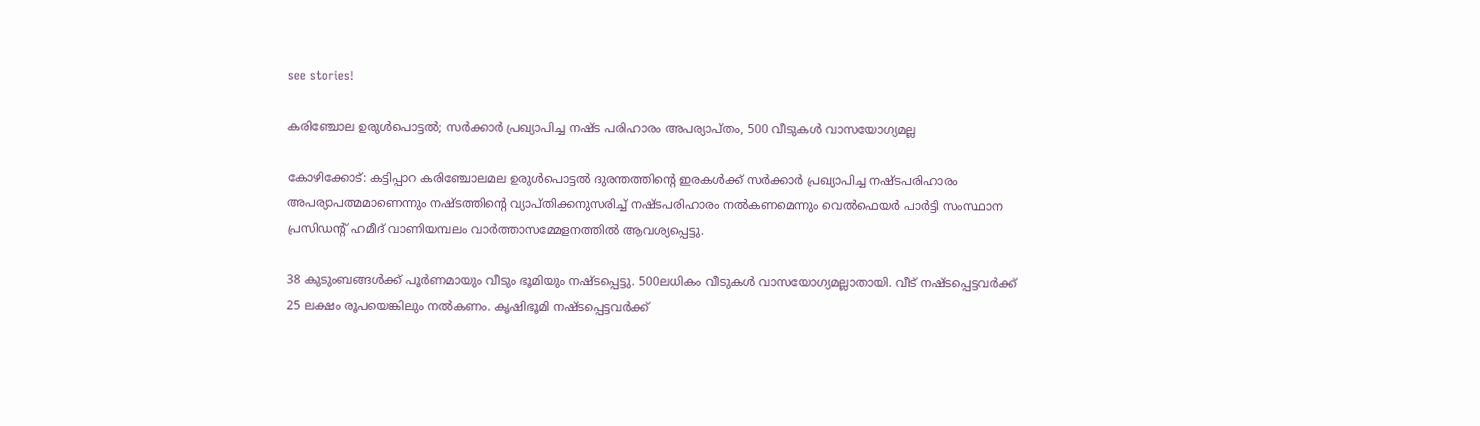see stories!

കരിഞ്ചോല ഉരുൾപൊട്ടൽ; സർക്കാർ പ്രഖ്യാപിച്ച നഷ്ട പരിഹാരം അപര്യാപ്തം, 500 വീടുകൾ വാസയോഗ്യമല്ല

കോഴിക്കോട്: കട്ടിപ്പാറ കരിഞ്ചോലമല ഉരുള്‍പൊട്ടല്‍ ദുരന്തത്തിന്റെ ഇരകള്‍ക്ക് സര്‍ക്കാര്‍ പ്രഖ്യാപിച്ച നഷ്ടപരിഹാരം അപര്യാപത്മമാണെന്നും നഷ്ടത്തിന്റെ വ്യാപ്തിക്കനുസരിച്ച് നഷ്ടപരിഹാരം നല്‍കണമെന്നും വെല്‍ഫെയര്‍ പാര്‍ട്ടി സംസ്ഥാന പ്രസിഡന്റ് ഹമീദ് വാണിയമ്പലം വാര്‍ത്താസമ്മേളനത്തില്‍ ആവശ്യപ്പെട്ടു.

38 കുടുംബങ്ങള്‍ക്ക് പൂര്‍ണമായും വീടും ഭൂമിയും നഷ്ടപ്പെട്ടു. 500ലധികം വീടുകള്‍ വാസയോഗ്യമല്ലാതായി. വീട് നഷ്ടപ്പെട്ടവര്‍ക്ക് 25 ലക്ഷം രൂപയെങ്കിലും നല്‍കണം. കൃഷിഭൂമി നഷ്ടപ്പെട്ടവര്‍ക്ക്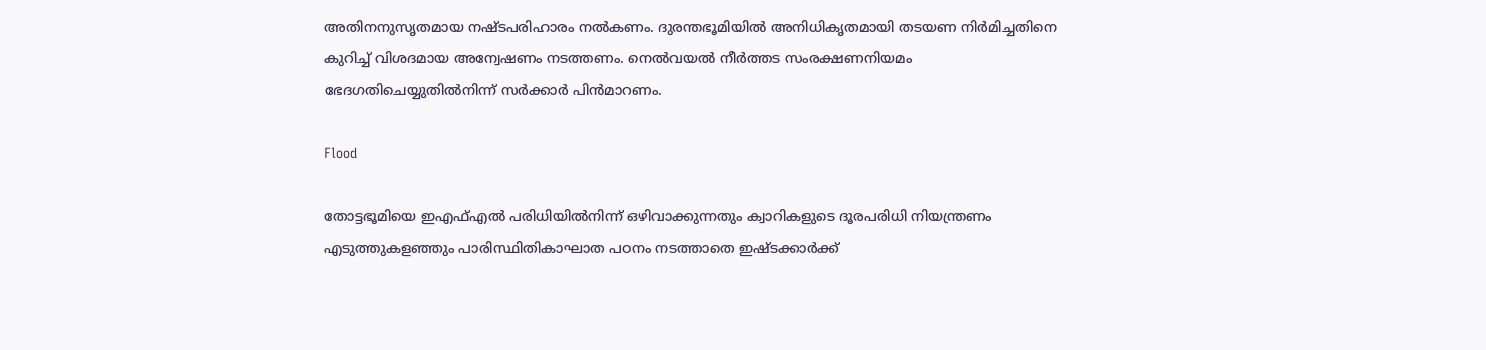അതിനനുസൃതമായ നഷ്ടപരിഹാരം നല്‍കണം. ദുരന്തഭൂമിയില്‍ അനിധികൃതമായി തടയണ നിര്‍മിച്ചതിനെ കുറിച്ച് വിശദമായ അന്വേഷണം നടത്തണം. നെല്‍വയല്‍ നീര്‍ത്തട സംരക്ഷണനിയമം ഭേദഗതിചെയ്യുതില്‍നിന്ന് സര്‍ക്കാര്‍ പിന്‍മാറണം.

Flood

തോട്ടഭൂമിയെ ഇഎഫ്എല്‍ പരിധിയില്‍നിന്ന് ഒഴിവാക്കുന്നതും ക്വാറികളുടെ ദൂരപരിധി നിയന്ത്രണം എടുത്തുകളഞ്ഞും പാരിസ്ഥിതികാഘാത പഠനം നടത്താതെ ഇഷ്ടക്കാര്‍ക്ക്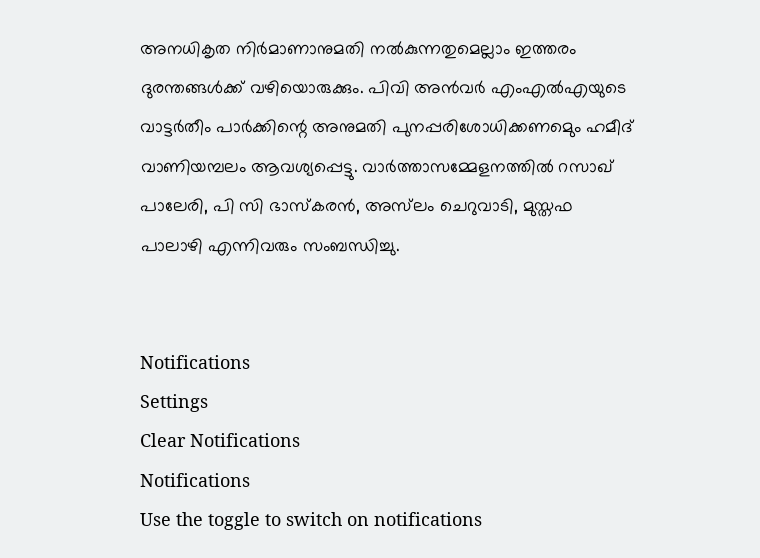അനധികൃത നിര്‍മാണാനുമതി നല്‍കുന്നതുമെല്ലാം ഇത്തരം ദുരന്തങ്ങള്‍ക്ക് വഴിയൊരുക്കും. പിവി അന്‍വര്‍ എംഎല്‍എയുടെ വാട്ടര്‍തീം പാര്‍ക്കിന്റെ അനുമതി പുനപ്പരിശോധിക്കണമെും ഹമീദ് വാണിയമ്പലം ആവശ്യപ്പെട്ടു. വാര്‍ത്താസമ്മേളനത്തില്‍ റസാഖ് പാലേരി, പി സി ഭാസ്‌കരന്‍, അസ്‌ലം ചെറുവാടി, മുസ്തഫ പാലാഴി എന്നിവരും സംബന്ധിച്ചു.


Notifications
Settings
Clear Notifications
Notifications
Use the toggle to switch on notifications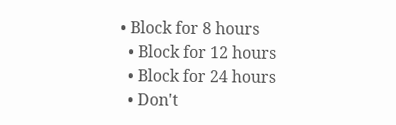• Block for 8 hours
  • Block for 12 hours
  • Block for 24 hours
  • Don't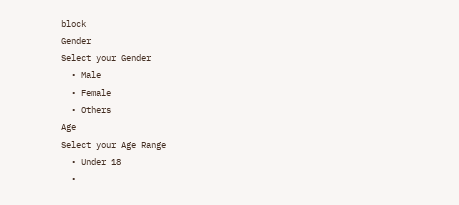block
Gender
Select your Gender
  • Male
  • Female
  • Others
Age
Select your Age Range
  • Under 18
  •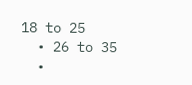18 to 25
  • 26 to 35
  •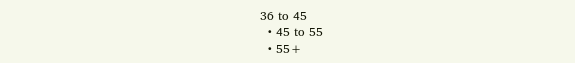36 to 45
  • 45 to 55
  • 55+